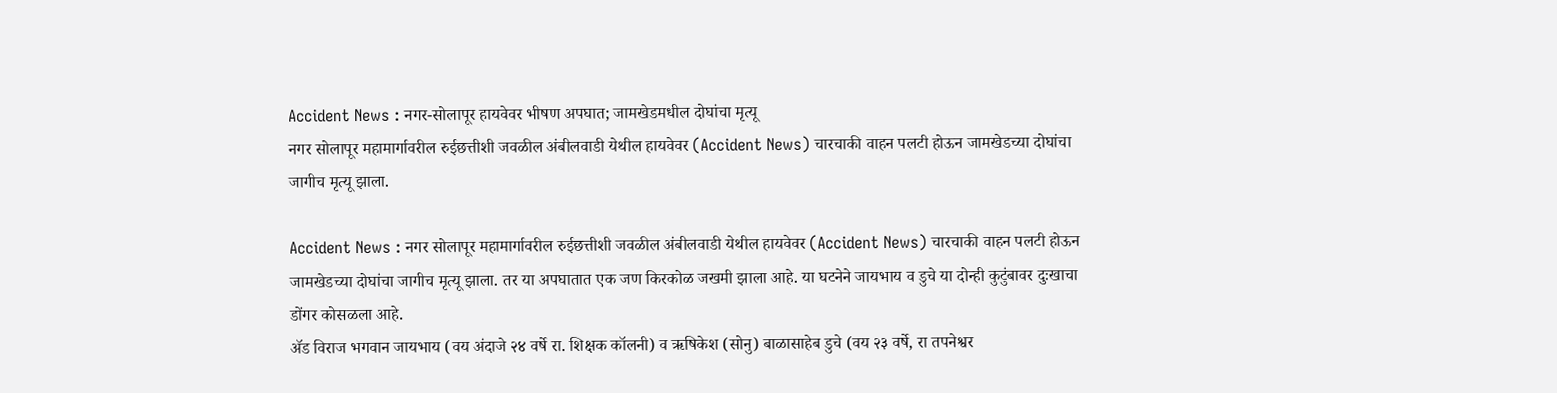Accident News : नगर-सोलापूर हायवेवर भीषण अपघात; जामखेडमधील दोघांचा मृत्यू
नगर सोलापूर महामार्गावरील रुईछत्तीशी जवळील अंबीलवाडी येथील हायवेवर (Accident News) चारचाकी वाहन पलटी होऊन जामखेडच्या दोघांचा जागीच मृत्यू झाला.

Accident News : नगर सोलापूर महामार्गावरील रुईछत्तीशी जवळील अंबीलवाडी येथील हायवेवर (Accident News) चारचाकी वाहन पलटी होऊन जामखेडच्या दोघांचा जागीच मृत्यू झाला. तर या अपघातात एक जण किरकोळ जखमी झाला आहे. या घटनेने जायभाय व डुचे या दोन्ही कुटुंबावर दुःखाचा डोंगर कोसळला आहे.
ॲड विराज भगवान जायभाय (वय अंदाजे २४ वर्षे रा. शिक्षक कॉलनी) व ऋषिकेश (सोनु) बाळासाहेब डुचे (वय २३ वर्षे, रा तपनेश्वर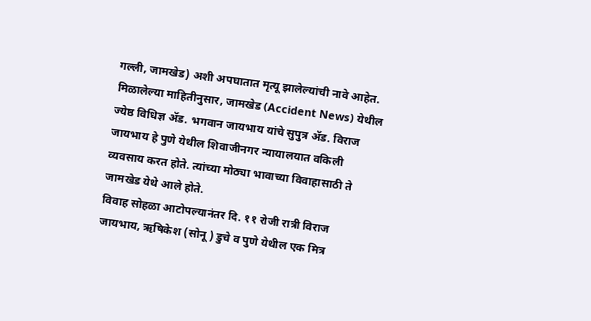गल्ली, जामखेड) अशी अपघातात मृत्यू झालेल्यांची नावे आहेत.
मिळालेल्या माहितीनुसार, जामखेड (Accident News) येथील ज्येष्ठ विधिज्ञ ॲड. भगवान जायभाय यांचे सुपुत्र ॲड. विराज जायभाय हे पुणे येथील शिवाजीनगर न्यायालयात वकिली व्यवसाय करत होते. त्यांच्या मोठ्या भावाच्या विवाहासाठी ते जामखेड येथे आले होते.
विवाह सोहळा आटोपल्यानंतर दि. ११ रोजी रात्री विराज जायभाय, ऋषिकेश (सोनू) डुचे व पुणे येथील एक मित्र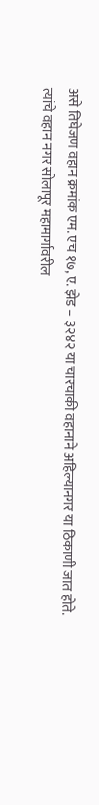असे तिघेजण वहान क्रमांक एम. एच १७, ए. झेड – ३२४२ या चारचाकी वहानाने अहिल्यानगर या ठिकाणी जात होते.
त्यांचे वहान नगर सोलापूर महामार्गावरील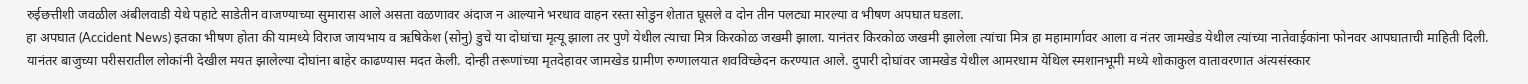रुईछत्तीशी जवळील अंबीलवाडी येथे पहाटे साडेतीन वाजण्याच्या सुमारास आले असता वळणावर अंदाज न आल्याने भरधाव वाहन रस्ता सोडुन शेतात घूसले व दोन तीन पलट्या मारल्या व भीषण अपघात घडला.
हा अपघात (Accident News) इतका भीषण होता की यामध्ये विराज जायभाय व ऋषिकेश (सोनु) डुचे या दोघांचा मृत्यू झाला तर पुणे येथील त्याचा मित्र किरकोळ जखमी झाला. यानंतर किरकोळ जखमी झालेला त्यांचा मित्र हा महामार्गावर आला व नंतर जामखेड येथील त्यांच्या नातेवाईकांना फोनवर आपघाताची माहिती दिली.
यानंतर बाजुच्या परीसरातील लोकांनी देखील मयत झालेल्या दोघांना बाहेर काढण्यास मदत केली. दोन्ही तरूणांच्या मृतदेहावर जामखेड ग्रामीण रुग्णालयात शवविच्छेदन करण्यात आले. दुपारी दोघांवर जामखेड येथील आमरधाम येथिल स्मशानभूमी मध्ये शोकाकुल वातावरणात अंत्यसंस्कार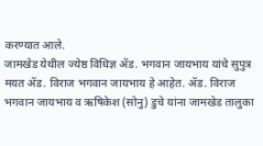करण्यात आले.
जामखेड येथील ज्येष्ठ विधिज्ञ ॲड. भगवान जायभाय यांचे सुपुत्र मयत ॲड. विराज भगवान जायभाय हे आहेत. ॲड. विराज भगवान जायभाय व ऋषिकेश (सोनु) डुचे यांना जामखेड तालुका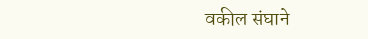वकील संघाने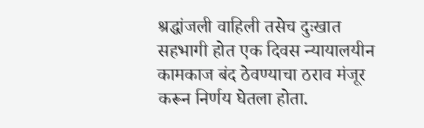श्रद्धांजली वाहिली तसेच दुःखात सहभागी होत एक दिवस न्यायालयीन कामकाज बंद ठेवण्याचा ठराव मंजूर करून निर्णय घेतला होता.